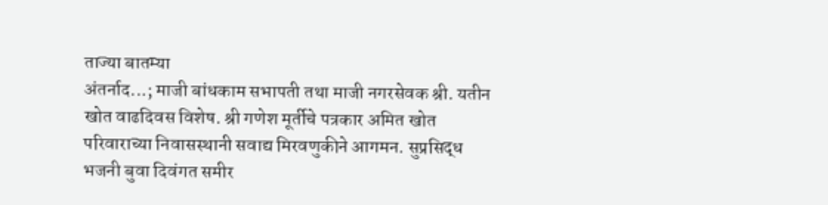ताज्या बातम्या
अंतर्नाद...; माजी बांधकाम सभापती तथा माजी नगरसेवक श्री. यतीन खोत वाढदिवस विशेष. श्री गणेश मूर्तीचे पत्रकार अमित खोत परिवाराच्या निवासस्थानी सवाद्य मिरवणुकीने आगमन. सुप्रसिद्ध भजनी बुवा दिवंगत समीर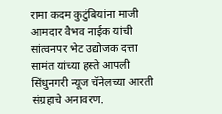रामा कदम कुटुंबियांना माजी आमदार वैभव नाईक यांची सांत्वनपर भेट उद्योजक दत्ता सामंत यांच्या हस्ते आपली सिंधुनगरी न्यूज चॅनेलच्या आरती संग्रहाचे अनावरण.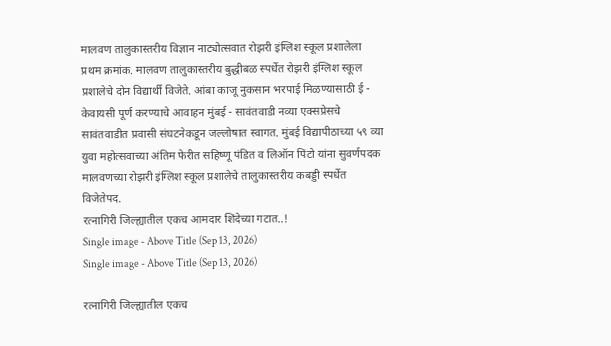मालवण तालुकास्तरीय विज्ञान नाट्योत्सवात रोझरी इंग्लिश स्कूल प्रशालेला प्रथम क्रमांक. मालवण तालुकास्तरीय बुद्धीबळ स्पर्धेत रोझरी इंग्लिश स्कूल प्रशालेचे दोन विद्यार्थी विजेते. आंबा काजू नुकसान भरपाई मिळण्यासाठी ई - केवायसी पूर्ण करण्याचे आवाहन मुंबई - सावंतवाडी नव्या एक्सप्रेसचे सावंतवाडीत प्रवासी संघटनेकडून जल्लोषात स्वागत. मुंबई विद्यापीठाच्या ५९ व्या युवा महोत्सवाच्या अंतिम फेरीत सहिष्णू पंडित व लिऑन पिंटो यांना सुवर्णपदक मालवणच्या रोझरी इंग्लिश स्कूल प्रशालेचे तालुकास्तरीय कबड्डी स्पर्धेत विजेतेपद.
रत्नागिरी जिल्ह्यातील एकच आमदार शिंदेच्या गटात..!
Single image - Above Title (Sep 13, 2026)
Single image - Above Title (Sep 13, 2026)

रत्नागिरी जिल्ह्यातील एकच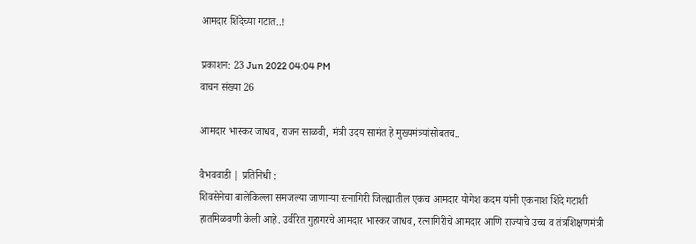आमदार शिंदेच्या गटात..!

प्रकाशन: 23 Jun 2022 04:04 PM
वाचन संख्या 26

आमदार भास्कर जाधव, राजन साळवी, मंत्री उदय सामंत हे मुख्यमंत्र्यांसोबतच..

वैभववाडी | प्रतिनिधी :
शिवसेनेचा बालेकिल्ला समजल्या जाणाऱ्या रत्नागिरी जिल्ह्यातील एकच आमदार योगेश कदम यांनी एकनाश शिंदे गटाशी हातमिळवणी केली आहे. उर्वरित गुहागरचे आमदार भास्कर जाधव, रत्नागिरीचे आमदार आणि राज्याचे उच्च व तंत्रशिक्षणमंत्री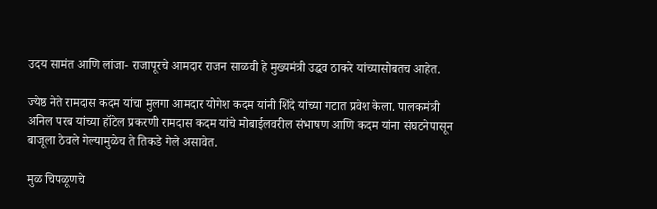उदय सामंत आणि लांजा- राजापूरचे आमदार राजन साळवी हे मुख्यमंत्री उद्धव ठाकरे यांच्यासोबतच आहेत.

ज्येष्ठ नेते रामदास कदम यांचा मुलगा आमदार योगेश कदम यांनी शिंदे यांच्या गटात प्रवेश केला. पालकमंत्री अनिल परब यांच्या हॉटेल प्रकरणी रामदास कदम यांचे मोबाईलवरील संभाषण आणि कदम यांना संघटनेपासून बाजूला ठेवले गेल्यामुळेच ते तिकडे गेले असावेत.

मुळ चिपळूणचे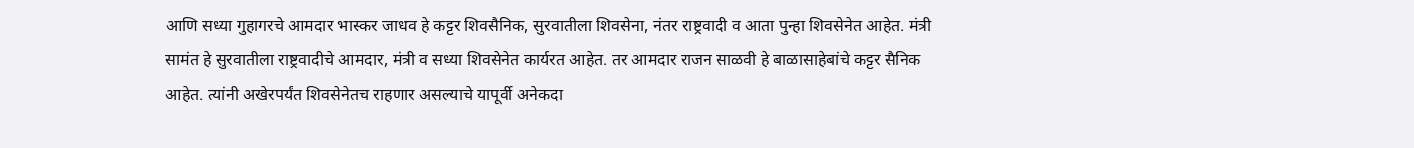आणि सध्या गुहागरचे आमदार भास्कर जाधव हे कट्टर शिवसैनिक, सुरवातीला शिवसेना, नंतर राष्ट्रवादी व आता पुन्हा शिवसेनेत आहेत. मंत्री सामंत हे सुरवातीला राष्ट्रवादीचे आमदार, मंत्री व सध्या शिवसेनेत कार्यरत आहेत. तर आमदार राजन साळवी हे बाळासाहेबांचे कट्टर सैनिक आहेत. त्यांनी अखेरपर्यंत शिवसेनेतच राहणार असल्याचे यापूर्वी अनेकदा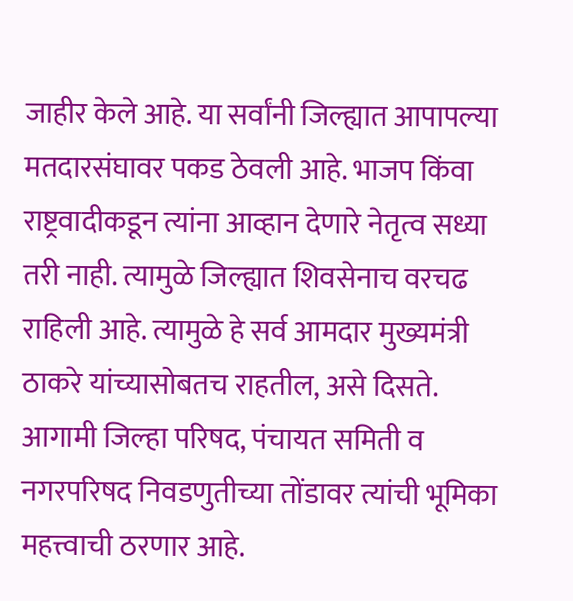जाहीर केले आहे. या सर्वांनी जिल्ह्यात आपापल्या मतदारसंघावर पकड ठेवली आहे. भाजप किंवा राष्ट्रवादीकडून त्यांना आव्हान देणारे नेतृत्व सध्या तरी नाही. त्यामुळे जिल्ह्यात शिवसेनाच वरचढ राहिली आहे. त्यामुळे हे सर्व आमदार मुख्यमंत्री ठाकरे यांच्यासोबतच राहतील, असे दिसते. आगामी जिल्हा परिषद, पंचायत समिती व नगरपरिषद निवडणुतीच्या तोंडावर त्यांची भूमिका महत्त्वाची ठरणार आहे.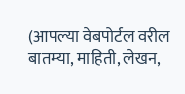(आपल्या वेबपोर्टल वरील बातम्या, माहिती, लेखन,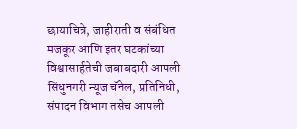छायाचित्रे, जाहीराती व संबंधित मजकूर आणि इतर घटकांच्या विश्वासार्हतेची जबाबदारी आपली सिंधुनगरी न्यूज चॅनेल, प्रतिनिधी, संपादन विभाग तसेच आपली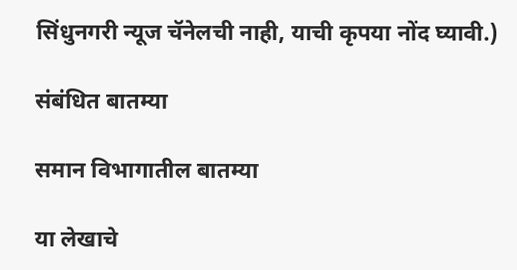सिंधुनगरी न्यूज चॅनेलची नाही, याची कृपया नोंद घ्यावी.)

संबंधित बातम्या

समान विभागातील बातम्या

या लेखाचे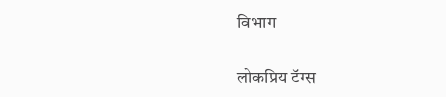विभाग

लोकप्रिय टॅग्स